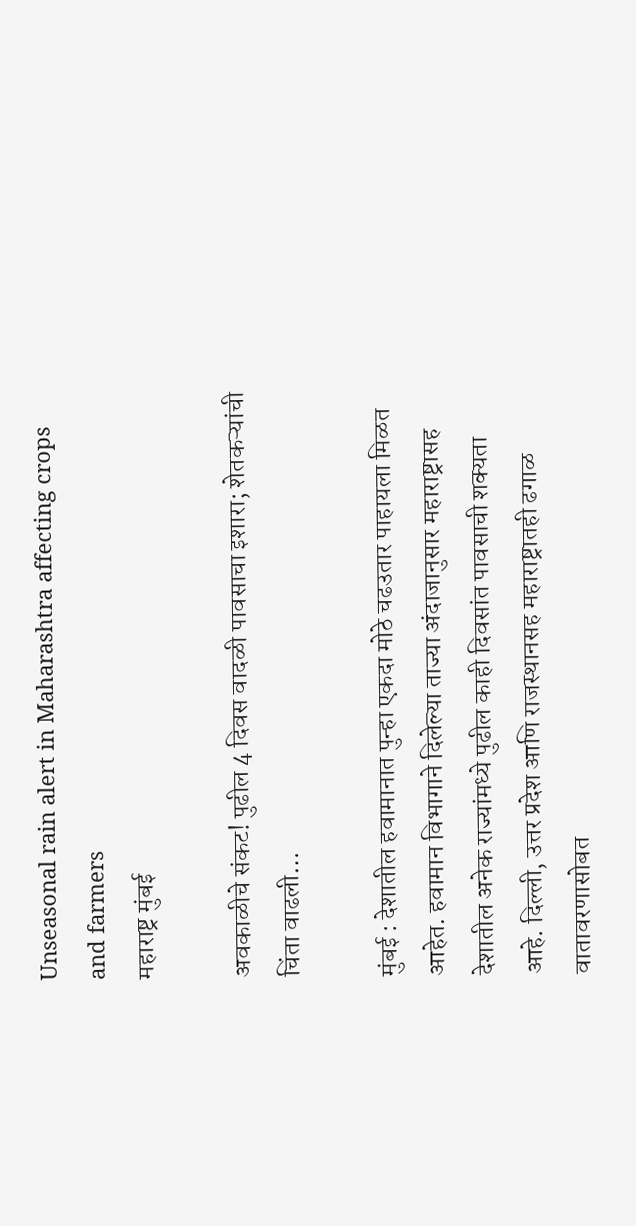Unseasonal rain alert in Maharashtra affecting crops and farmers
महाराष्ट्र मुंबई

अवकाळीचे संकट! पुढील 4 दिवस वादळी पावसाचा इशारा; शेतकऱ्यांची चिंता वाढली…

मुंबई : देशातील हवामानात पुन्हा एकदा मोठे चढउतार पाहायला मिळत आहेत. हवामान विभागाने दिलेल्या ताज्या अंदाजानुसार महाराष्ट्रासह देशातील अनेक राज्यांमध्ये पुढील काही दिवसांत पावसाची शक्यता आहे. दिल्ली, उत्तर प्रदेश आणि राजस्थानसह महाराष्ट्रातही ढगाळ वातावरणासोबत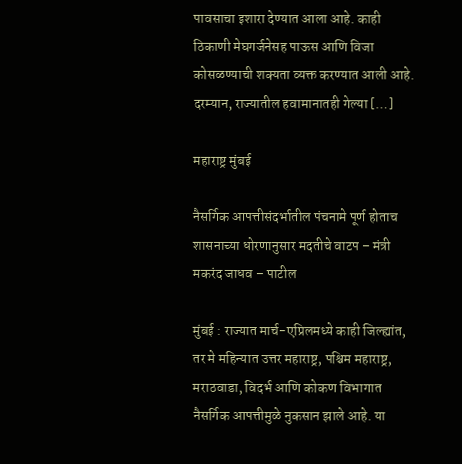पावसाचा इशारा देण्यात आला आहे. काही ठिकाणी मेघगर्जनेसह पाऊस आणि विजा कोसळण्याची शक्यता व्यक्त करण्यात आली आहे. दरम्यान, राज्यातील हवामानातही गेल्या […]

महाराष्ट्र मुंबई

नैसर्गिक आपत्तीसंदर्भातील पंचनामे पूर्ण होताच शासनाच्या धोरणानुसार मदतीचे वाटप – मंत्री मकरंद जाधव – पाटील

मुंबई : राज्यात मार्च-एप्रिलमध्ये काही जिल्ह्यांत, तर मे महिन्यात उत्तर महाराष्ट्र, पश्चिम महाराष्ट्र, मराठवाडा, विदर्भ आणि कोकण विभागात नैसर्गिक आपत्तीमुळे नुकसान झाले आहे. या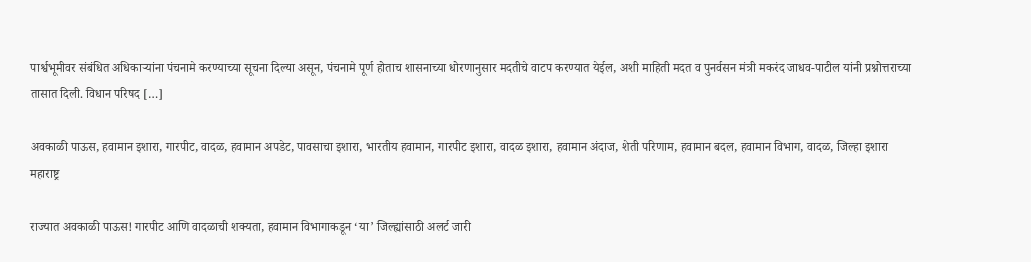पार्श्वभूमीवर संबंधित अधिकाऱ्यांना पंचनामे करण्याच्या सूचना दिल्या असून, पंचनामे पूर्ण होताच शासनाच्या धोरणानुसार मदतीचे वाटप करण्यात येईल, अशी माहिती मदत व पुनर्वसन मंत्री मकरंद जाधव-पाटील यांनी प्रश्नोत्तराच्या तासात दिली. विधान परिषद […]

अवकाळी पाऊस, हवामान इशारा, गारपीट, वादळ, हवामान अपडेट, पावसाचा इशारा, भारतीय हवामान, गारपीट इशारा, वादळ इशारा, हवामान अंदाज, शेती परिणाम, हवामान बदल, हवामान विभाग, वादळ, जिल्हा इशारा
महाराष्ट्र

राज्यात अवकाळी पाऊस! गारपीट आणि वादळाची शक्यता, हवामान विभागाकडून ‘या’ जिल्ह्यांसाठी अलर्ट जारी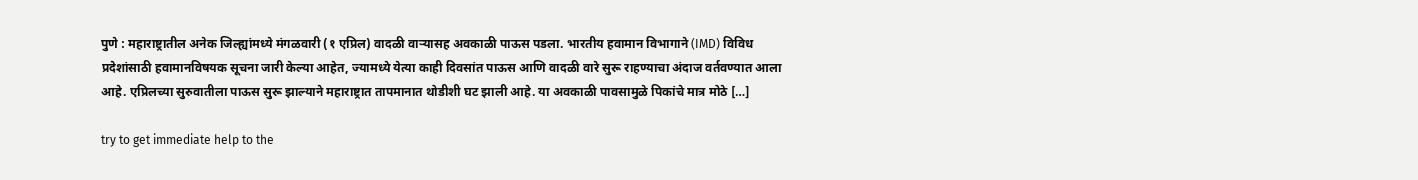पुणे : महाराष्ट्रातील अनेक जिल्ह्यांमध्ये मंगळवारी (१ एप्रिल) वादळी वाऱ्यासह अवकाळी पाऊस पडला. भारतीय हवामान विभागाने (IMD) विविध प्रदेशांसाठी हवामानविषयक सूचना जारी केल्या आहेत, ज्यामध्ये येत्या काही दिवसांत पाऊस आणि वादळी वारे सुरू राहण्याचा अंदाज वर्तवण्यात आला आहे. एप्रिलच्या सुरुवातीला पाऊस सुरू झाल्याने महाराष्ट्रात तापमानात थोडीशी घट झाली आहे. या अवकाळी पावसामुळे पिकांचे मात्र मोठे […]

try to get immediate help to the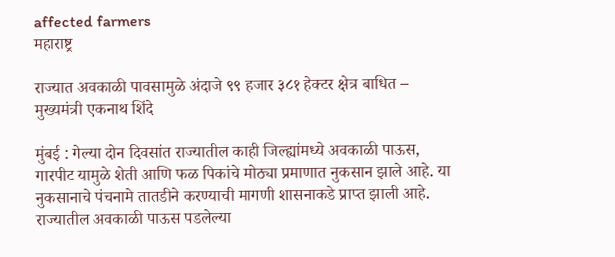affected farmers
महाराष्ट्र

राज्यात अवकाळी पावसामुळे अंदाजे ९९ हजार ३८१ हेक्टर क्षेत्र बाधित – मुख्यमंत्री एकनाथ शिंदे

मुंबई : गेल्या दोन दिवसांत राज्यातील काही जिल्ह्यांमध्ये अवकाळी पाऊस, गारपीट यामुळे शेती आणि फळ पिकांचे मोठ्या प्रमाणात नुकसान झाले आहे. या नुकसानाचे पंचनामे तातडीने करण्याची मागणी शासनाकडे प्राप्त झाली आहे. राज्यातील अवकाळी पाऊस पडलेल्या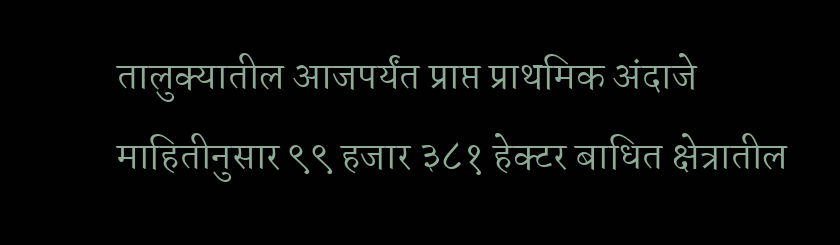तालुक्यातील आजपर्यंत प्राप्त प्राथमिक अंदाजे माहितीनुसार ९९ हजार ३८१ हेक्टर बाधित क्षेत्रातील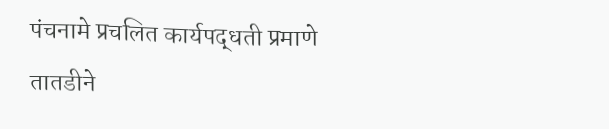पंचनामे प्रचलित कार्यपद्धती प्रमाणे तातडीने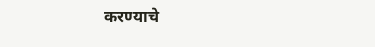करण्याचे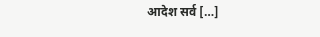आदेश सर्व […]